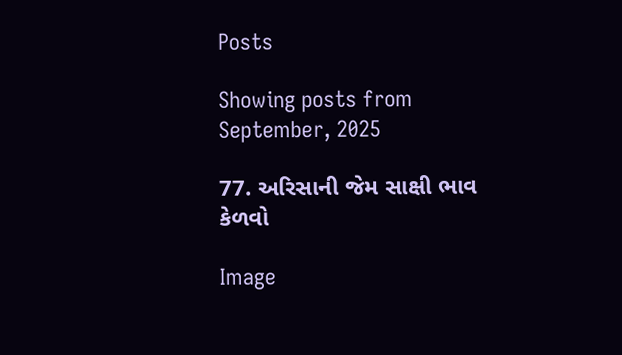Posts

Showing posts from September, 2025

77. અરિસાની જેમ સાક્ષી ભાવ કેળવો

Image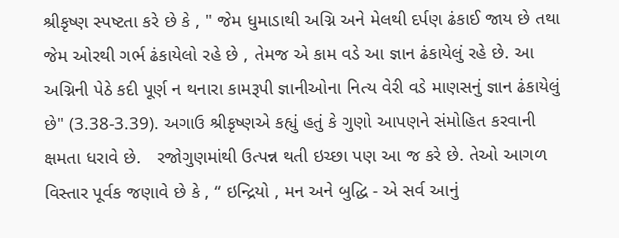શ્રીકૃષ્ણ સ્પષ્ટતા કરે છે કે , " જેમ ધુમાડાથી અગ્નિ અને મેલથી દર્પણ ઢંકાઈ જાય છે તથા જેમ ઓરથી ગર્ભ ઢંકાયેલો રહે છે , તેમજ એ કામ વડે આ જ્ઞાન ઢંકાયેલું રહે છે. આ અગ્નિની પેઠે કદી પૂર્ણ ન થનારા કામરૂપી જ્ઞાનીઓના નિત્ય વેરી વડે માણસનું જ્ઞાન ઢંકાયેલું છે" (3.38-3.39). અગાઉ શ્રીકૃષ્ણએ કહ્યું હતું કે ગુણો આપણને સંમોહિત કરવાની ક્ષમતા ધરાવે છે.   રજોગુણમાંથી ઉત્પન્ન થતી ઇચ્છા પણ આ જ કરે છે. તેઓ આગળ વિસ્તાર પૂર્વક જણાવે છે કે , “ ઇન્દ્રિયો , મન અને બુદ્ધિ - એ સર્વ આનું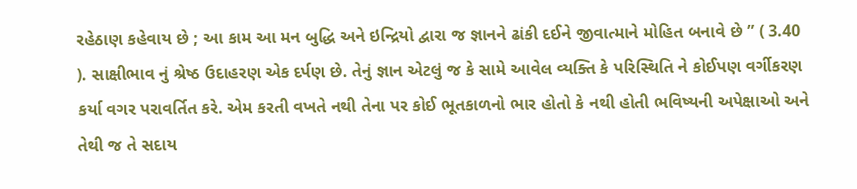રહેઠાણ કહેવાય છે ; આ કામ આ મન બુદ્ધિ અને ઇન્દ્રિયો દ્વારા જ જ્ઞાનને ઢાંકી દઈને જીવાત્માને મોહિત બનાવે છે ” ( 3.40 ). સાક્ષીભાવ નું શ્રેષ્ઠ ઉદાહરણ એક દર્પણ છે. તેનું જ્ઞાન એટલું જ કે સામે આવેલ વ્યક્તિ કે પરિસ્થિતિ ને કોઈપણ વર્ગીકરણ કર્યા વગર પરાવર્તિત કરે. એમ કરતી વખતે નથી તેના પર કોઈ ભૂતકાળનો ભાર હોતો કે નથી હોતી ભવિષ્યની અપેક્ષાઓ અને તેથી જ તે સદાય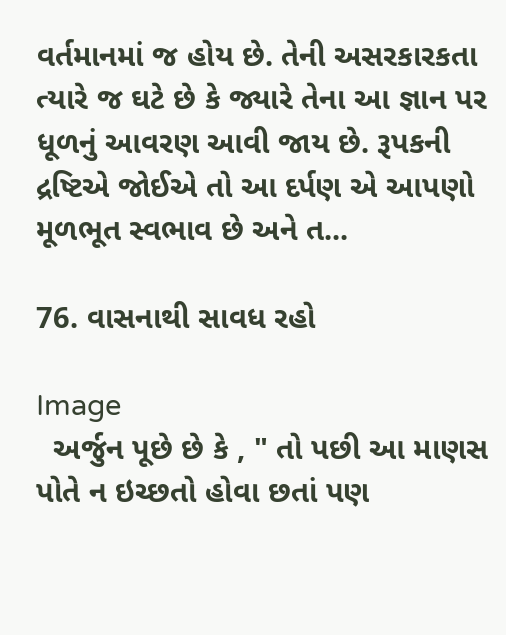વર્તમાનમાં જ હોય છે. તેની અસરકારકતા ત્યારે જ ઘટે છે કે જ્યારે તેના આ જ્ઞાન પર ધૂળનું આવરણ આવી જાય છે. રૂપકની દ્રષ્ટિએ જોઈએ તો આ દર્પણ એ આપણો મૂળભૂત સ્વભાવ છે અને ત...

76. વાસનાથી સાવધ રહો

Image
  અર્જુન પૂછે છે કે , " તો પછી આ માણસ પોતે ન ઇચ્છતો હોવા છતાં પણ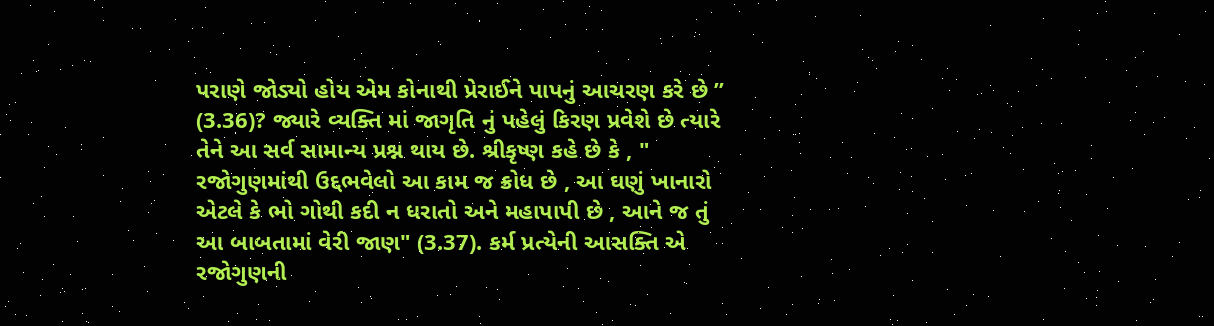પરાણે જોડ્યો હોય એમ કોનાથી પ્રેરાઈને પાપનું આચરણ કરે છે ” (3.36)? જ્યારે વ્યક્તિ માં જાગૃતિ નું પહેલું કિરણ પ્રવેશે છે ત્યારે તેને આ સર્વ સામાન્ય પ્રશ્ન થાય છે. શ્રીકૃષ્ણ કહે છે કે , " રજોગુણમાંથી ઉદ્દભવેલો આ કામ જ ક્રોધ છે , આ ઘણું ખાનારો એટલે કે ભો ગોથી કદી ન ધરાતો અને મહાપાપી છે , આને જ તું આ બાબતામાં વેરી જાણ" (3.37). કર્મ પ્રત્યેની આસક્તિ એ રજોગુણની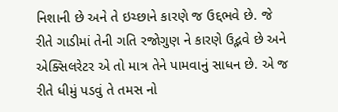નિશાની છે અને તે ઇચ્છાને કારણે જ ઉદ્દભવે છે. જે રીતે ગાડીમાં તેની ગતિ રજોગુણ ને કારણે ઉદ્ભવે છે અને એક્સિલરેટર એ તો માત્ર તેને પામવાનું સાધન છે. એ જ રીતે ધીમું પડવું તે તમસ નો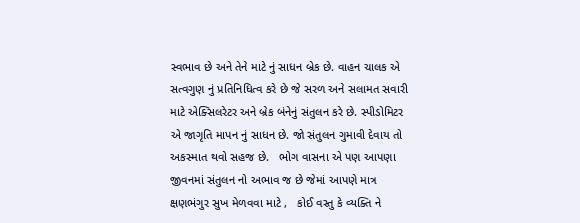સ્વભાવ છે અને તેને માટે નું સાધન બ્રેક છે. વાહન ચાલક એ સત્વગુણ નું પ્રતિનિધિત્વ કરે છે જે સરળ અને સલામત સવારી માટે એક્સિલરેટર અને બ્રેક બંનેનું સંતુલન કરે છે. સ્પીડોમિટર એ જાગૃતિ માપન નું સાધન છે. જો સંતુલન ગુમાવી દેવાય તો અકસ્માત થવો સહજ છે.   ભોગ વાસના એ પણ આપણા જીવનમાં સંતુલન નો અભાવ જ છે જેમાં આપણે માત્ર ક્ષણભંગુર સુખ મેળવવા માટે ,   કોઈ વસ્તુ કે વ્યક્તિ ને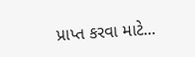પ્રાપ્ત કરવા માટે...